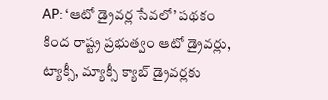AP: ‘ఆటో డ్రైవర్ల సేవలో’ పథకం కింద రాష్ట్ర ప్రభుత్వం ఆటో డ్రైవర్లు, ట్యాక్సీ, మ్యాక్సీ క్యాబ్ డ్రైవర్లకు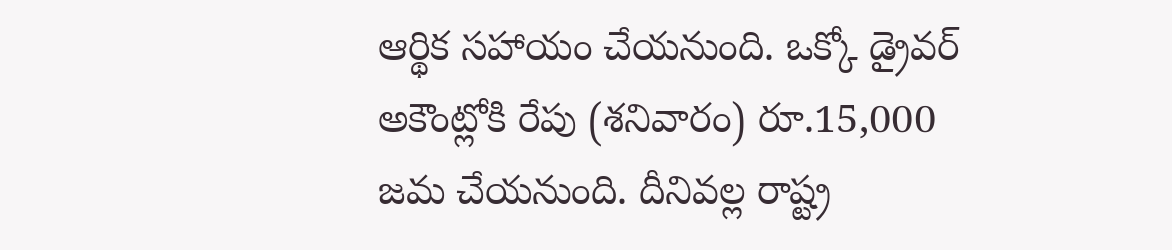ఆర్థిక సహాయం చేయనుంది. ఒక్కో డ్రైవర్ అకౌంట్లోకి రేపు (శనివారం) రూ.15,000 జమ చేయనుంది. దీనివల్ల రాష్ట్ర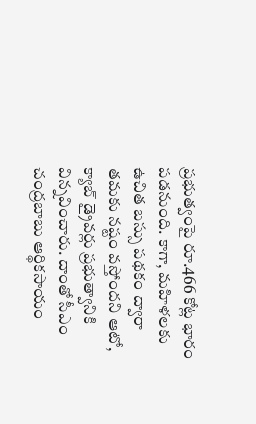ప్రభుత్వంపై రూ.466 కోట్ల భారం పడనుంది. కాగా, మహిళలకు ఉచిత బస్సు పథకం ద్వారా తమకు నష్టం వస్తోందని ఆటో, క్యాబ్ డ్రైవర్లు ప్రభుత్వానికి విన్నవించారు. దాంతో సీఎం చంద్రబాబు ఆర్థికసాయం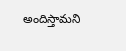అందిస్తామని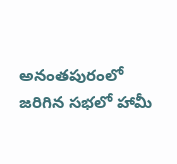అనంతపురంలో జరిగిన సభలో హామీ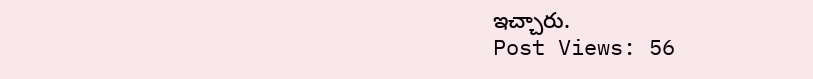ఇచ్చారు.
Post Views: 56